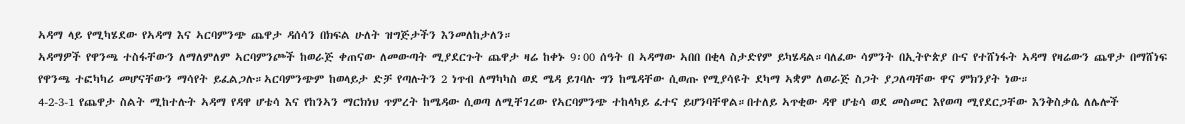ኣዳማ ላይ የሚካሄደው የኣዳማ እና ኣርባምንጭ ጨዋታ ዳሰሳን በክፍል ሁለት ዝግጅታችን እንመለከታለን።
ኣዳማዎች የዋንጫ ተስፋቸውን ለማለምለም ኣርባምንጮች ከወራጅ ቀጠናው ለመውጣት ሚያደርጉት ጨዋታ ዛሬ ከቀኑ 9፡00 ሰዓት በ ኣዳማው ኣበበ በቂላ ስታድየም ይካሄዳል።ባለፈው ሳምንት በኢትዮጵያ ቡና የተሸነፋት ኣዳማ የዛሬውን ጨዋታ በማሸነፍ የዋንጫ ተፎካካሪ መሆናቸውን ማሳየት ይፈልጋሉ።ኣርባምንጭም ከወላይታ ድቻ የጣሉትን 2 ነጥብ ለማካካስ ወደ ሜዳ ይገባሉ ግን ከሜዳቸው ሲወጡ የሚያሳዩት ደካማ ኣቋም ለወራጅ ስጋት ያጋለጣቸው ዋና ምክንያት ነው።
4-2-3-1 የጨዋታ ስልት ሚከተሉት ኣዳማ የዳዋ ሆቴሳ እና የከንኣን ማርክነህ ጥምረት ከሜዳው ሲወጣ ለሚቸገረው የኣርባምንጭ ተከላካይ ፈተና ይሆንባቸዋል።በተለይ ኣጥቂው ዳዋ ሆቴሳ ወደ መስመር እየወጣ ሚየደርጋቸው እንቅስቃሴ ለሌሎች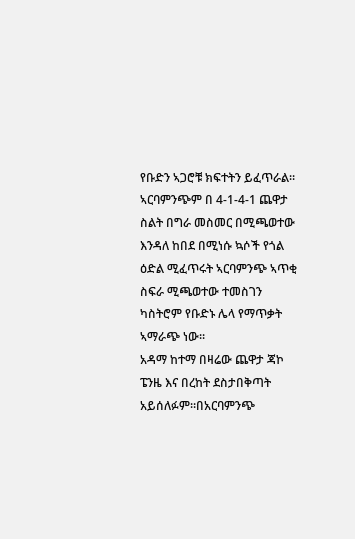የቡድን ኣጋሮቹ ክፍተትን ይፈጥራል።
ኣርባምንጭም በ 4-1-4-1 ጨዋታ ስልት በግራ መስመር በሚጫወተው እንዳለ ከበደ በሚነሱ ኳሶች የጎል ዕድል ሚፈጥሩት ኣርባምንጭ ኣጥቂ ስፍራ ሚጫወተው ተመስገን ካስትሮም የቡድኑ ሌላ የማጥቃት ኣማራጭ ነው።
አዳማ ከተማ በዛሬው ጨዋታ ጃኮ ፔንዜ እና በረከት ደስታበቅጣት አይሰለፉም።በአርባምንጭ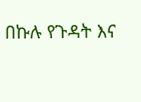በኩሉ የጉዳት እና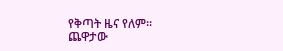የቅጣት ዜና የለም።
ጨዋታው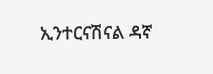ኢንተርናሽናል ዳኛ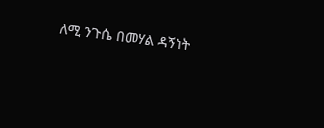ለሚ ንጉሴ በመሃል ዳኝነት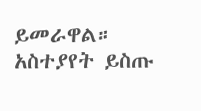ይመራዋል።
አስተያየት ይስጡ